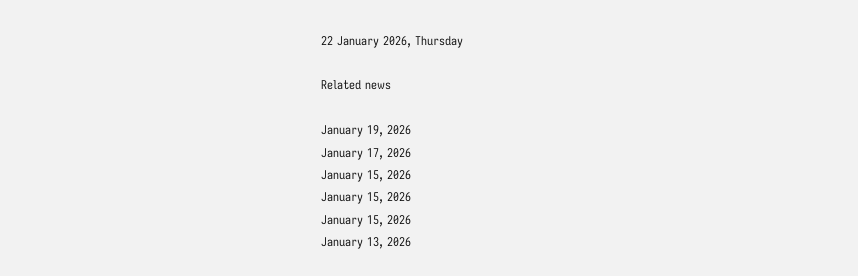22 January 2026, Thursday

Related news

January 19, 2026
January 17, 2026
January 15, 2026
January 15, 2026
January 15, 2026
January 13, 2026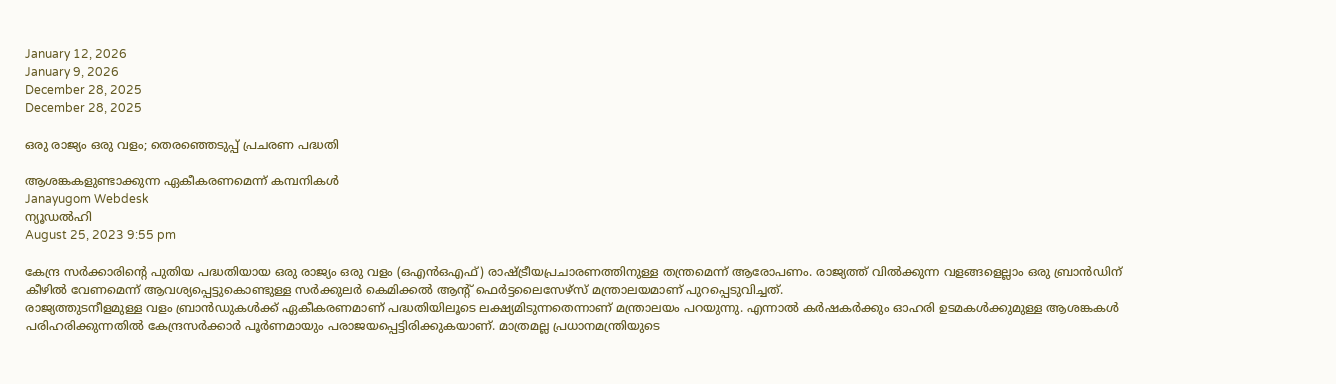January 12, 2026
January 9, 2026
December 28, 2025
December 28, 2025

ഒരു രാജ്യം ഒരു വളം; തെരഞ്ഞെടുപ്പ് പ്രചരണ പദ്ധതി

ആശങ്കകളുണ്ടാക്കുന്ന ഏകീകരണമെന്ന് കമ്പനികള്‍
Janayugom Webdesk
ന്യൂഡല്‍ഹി
August 25, 2023 9:55 pm

കേന്ദ്ര സര്‍ക്കാരിന്റെ പുതിയ പദ്ധതിയായ ഒരു രാജ്യം ഒരു വളം (ഒഎന്‍ഒഎഫ്) രാഷ്ട്രീയപ്രചാരണത്തിനുള്ള തന്ത്രമെന്ന് ആരോപണം. രാജ്യത്ത് വില്‍ക്കുന്ന വളങ്ങളെല്ലാം ഒരു ബ്രാന്‍ഡിന് കീഴില്‍ വേണമെന്ന് ആവശ്യപ്പെട്ടുകൊണ്ടുള്ള സര്‍ക്കുലര്‍ കെമിക്കല്‍ ആന്റ് ഫെര്‍ട്ടലൈസേഴ്സ് മന്ത്രാലയമാണ് പുറപ്പെടുവിച്ചത്.
രാജ്യത്തുടനീളമുള്ള വളം ബ്രാന്‍ഡുകള്‍ക്ക് ഏകീകരണമാണ് പദ്ധതിയിലൂടെ ലക്ഷ്യമിടുന്നതെന്നാണ് മന്ത്രാലയം പറയുന്നു. എന്നാല്‍ കര്‍ഷകര്‍ക്കും ഓഹരി ഉടമകള്‍ക്കുമുള്ള ആശങ്കകള്‍ പരിഹരിക്കുന്നതില്‍ കേന്ദ്രസര്‍ക്കാര്‍ പൂര്‍ണമായും പരാജയപ്പെട്ടിരിക്കുകയാണ്. മാത്രമല്ല പ്രധാനമന്ത്രിയുടെ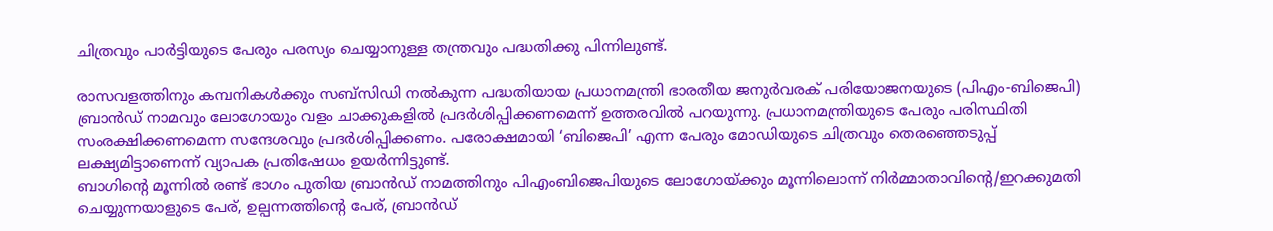ചിത്രവും പാര്‍ട്ടിയുടെ പേരും പരസ്യം ചെയ്യാനുള്ള തന്ത്രവും പദ്ധതിക്കു പിന്നിലുണ്ട്.

രാസവളത്തിനും കമ്പനികള്‍ക്കും സബ്‌സിഡി നല്‍കുന്ന പദ്ധതിയായ പ്രധാനമന്ത്രി ഭാരതീയ ജനുര്‍വരക് പരിയോജനയുടെ (പിഎം-ബിജെപി) ബ്രാന്‍ഡ് നാമവും ലോഗോയും വളം ചാക്കുകളില്‍ പ്രദര്‍ശിപ്പിക്കണമെന്ന് ഉത്തരവില്‍ പറയുന്നു. പ്രധാനമന്ത്രിയുടെ പേരും പരിസ്ഥിതി സംരക്ഷിക്കണമെന്ന സന്ദേശവും പ്രദര്‍ശിപ്പിക്കണം. പരോക്ഷമായി ‘ബിജെപി’ എന്ന പേരും മോഡിയുടെ ചിത്രവും തെരഞ്ഞെടുപ്പ് ലക്ഷ്യമിട്ടാണെന്ന് വ്യാപക പ്രതിഷേധം ഉയര്‍ന്നിട്ടുണ്ട്.
ബാഗിന്റെ മൂന്നില്‍ രണ്ട് ഭാഗം പുതിയ ബ്രാന്‍ഡ് നാമത്തിനും പിഎംബിജെപിയുടെ ലോഗോയ്ക്കും മൂന്നിലൊന്ന് നിര്‍മ്മാതാവിന്റെ/ഇറക്കുമതി ചെയ്യുന്നയാളുടെ പേര്, ഉല്പന്നത്തിന്റെ പേര്, ബ്രാന്‍ഡ്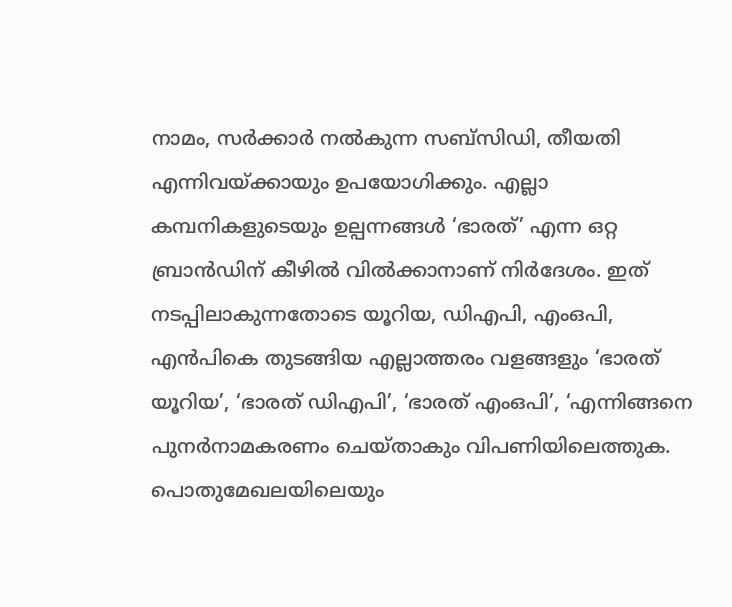നാമം, സര്‍ക്കാര്‍ നല്‍കുന്ന സബ്‌സിഡി, തീയതി എന്നിവയ്ക്കായും ഉപയോഗിക്കും. എല്ലാ കമ്പനികളുടെയും ഉല്പന്നങ്ങള്‍ ‘ഭാരത്’ എന്ന ഒറ്റ ബ്രാന്‍ഡിന് കീഴില്‍ വില്‍ക്കാനാണ് നിര്‍ദേശം. ഇത് നടപ്പിലാകുന്നതോടെ യൂറിയ, ഡിഎപി, എംഒപി, എന്‍പികെ തുടങ്ങിയ എല്ലാത്തരം വളങ്ങളും ‘ഭാരത് യൂറിയ’, ‘ഭാരത് ഡിഎപി’, ‘ഭാരത് എംഒപി’, ‘എന്നിങ്ങനെ പുനര്‍നാമകരണം ചെയ്താകും വിപണിയിലെത്തുക. പൊതുമേഖലയിലെയും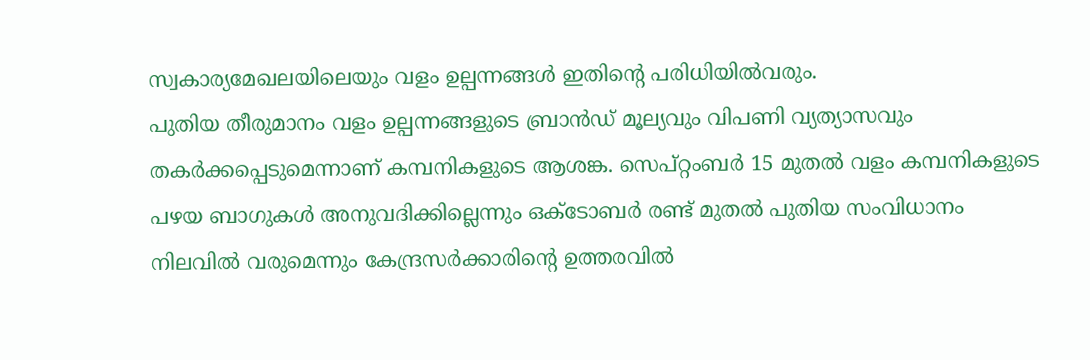സ്വകാര്യമേഖലയിലെയും വളം ഉല്പന്നങ്ങള്‍ ഇതിന്റെ പരിധിയില്‍വരും.
പുതിയ തീരുമാനം വളം ഉല്പന്നങ്ങളുടെ ബ്രാന്‍ഡ് മൂല്യവും വിപണി വ്യത്യാസവും തകര്‍ക്കപ്പെടുമെന്നാണ് കമ്പനികളുടെ ആശങ്ക. സെപ്റ്റംബര്‍ 15 മുതല്‍ വളം കമ്പനികളുടെ പഴയ ബാഗുകള്‍ അനുവദിക്കില്ലെന്നും ഒക്ടോബര്‍ രണ്ട് മുതല്‍ പുതിയ സംവിധാനം നിലവില്‍ വരുമെന്നും കേന്ദ്രസര്‍ക്കാരിന്റെ ഉത്തരവില്‍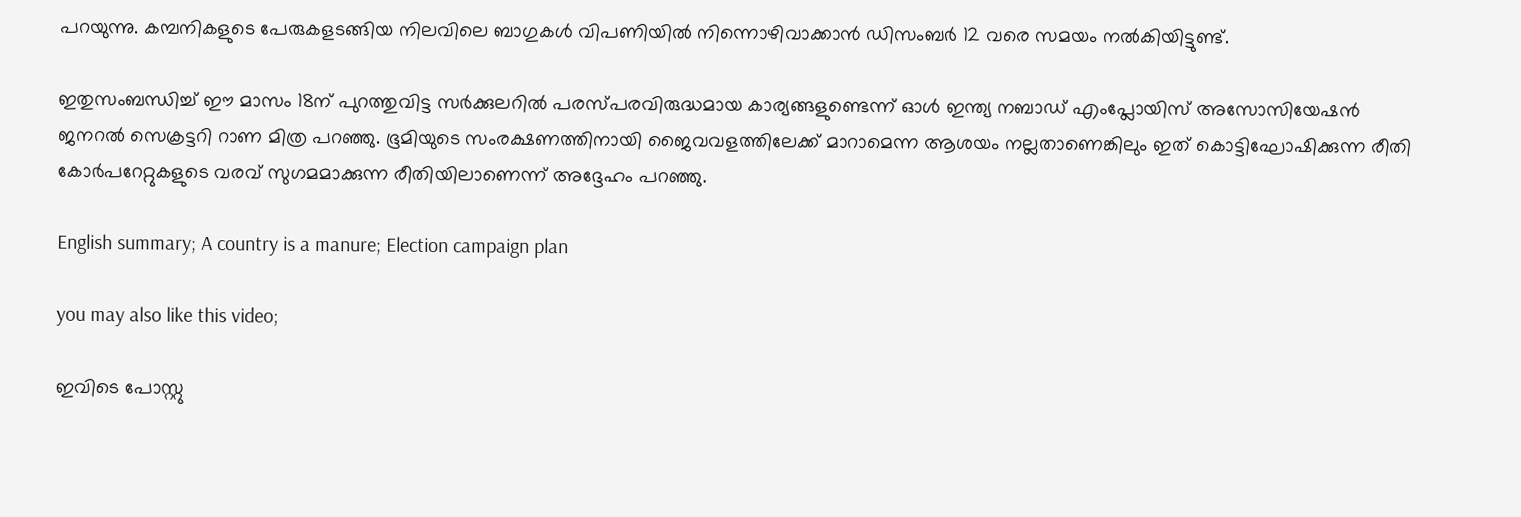പറയുന്നു. കമ്പനികളുടെ പേരുകളടങ്ങിയ നിലവിലെ ബാഗുകള്‍ വിപണിയില്‍ നിന്നൊഴിവാക്കാന്‍ ഡിസംബര്‍ 12 വരെ സമയം നല്‍കിയിട്ടുണ്ട്.

ഇതുസംബന്ധിച്ച് ഈ മാസം 18ന് പുറത്തുവിട്ട സര്‍ക്കുലറില്‍ പരസ്പരവിരുദ്ധമായ കാര്യങ്ങളുണ്ടെന്ന് ഓള്‍ ഇന്ത്യ നബാഡ് എംപ്ലോയിസ് അസോസിയേഷന്‍ ജനറല്‍ സെക്രട്ടറി റാണ മിത്ര പറഞ്ഞു. ഭൂമിയുടെ സംരക്ഷണത്തിനായി ജൈവവളത്തിലേക്ക് മാറാമെന്ന ആശയം നല്ലതാണെങ്കിലും ഇത് കൊട്ടിഘോഷിക്കുന്ന രീതി കോര്‍പറേറ്റുകളുടെ വരവ് സുഗമമാക്കുന്ന രീതിയിലാണെന്ന് അദ്ദേഹം പറഞ്ഞു.

English summary; A country is a manure; Election campaign plan

you may also like this video;

ഇവിടെ പോസ്റ്റു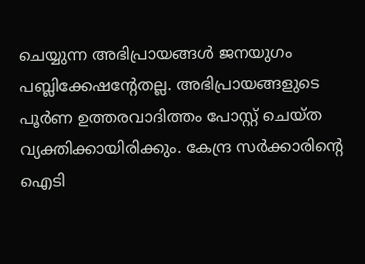ചെയ്യുന്ന അഭിപ്രായങ്ങള്‍ ജനയുഗം പബ്ലിക്കേഷന്റേതല്ല. അഭിപ്രായങ്ങളുടെ പൂര്‍ണ ഉത്തരവാദിത്തം പോസ്റ്റ് ചെയ്ത വ്യക്തിക്കായിരിക്കും. കേന്ദ്ര സര്‍ക്കാരിന്റെ ഐടി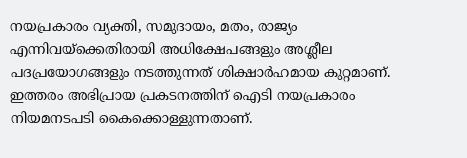നയപ്രകാരം വ്യക്തി, സമുദായം, മതം, രാജ്യം എന്നിവയ്‌ക്കെതിരായി അധിക്ഷേപങ്ങളും അശ്ലീല പദപ്രയോഗങ്ങളും നടത്തുന്നത് ശിക്ഷാര്‍ഹമായ കുറ്റമാണ്. ഇത്തരം അഭിപ്രായ പ്രകടനത്തിന് ഐടി നയപ്രകാരം നിയമനടപടി കൈക്കൊള്ളുന്നതാണ്.